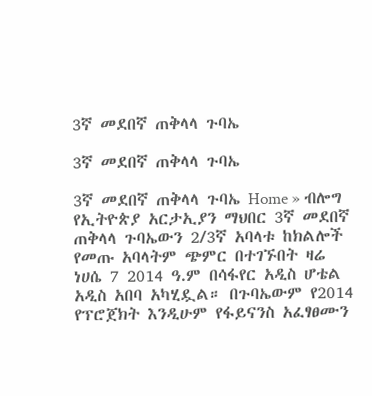3ኛ መደበኛ ጠቅላላ ጉባኤ

3ኛ መደበኛ ጠቅላላ ጉባኤ

3ኛ መደበኛ ጠቅላላ ጉባኤ Home » ብሎግ የኢትዮጵያ አርታኢያን ማህበር 3ኛ መደበኛ ጠቅላላ ጉባኤውን 2/3ኛ አባላቱ ከክልሎች የመጡ አባላትም ጭምር በተገኙበት ዛሬ ነሀሴ 7 2014 ዓ.ም በሳፋየር አዲስ ሆቴል አዲስ አበባ አካሂዷል። በጉባኤውም የ2014 የፕሮጀክት እንዲሁም የፋይናንስ አፈፃፀሙን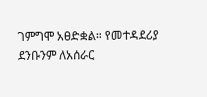ገምግሞ አፀድቋል። የመተዳደሪያ ደንቡንም ለአሰራር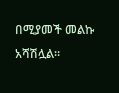በሚያመች መልኩ አሻሽሏል።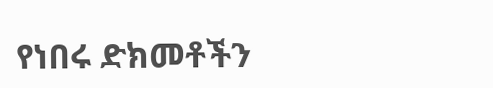የነበሩ ድክመቶችን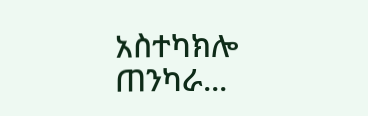አስተካክሎ ጠንካራ...